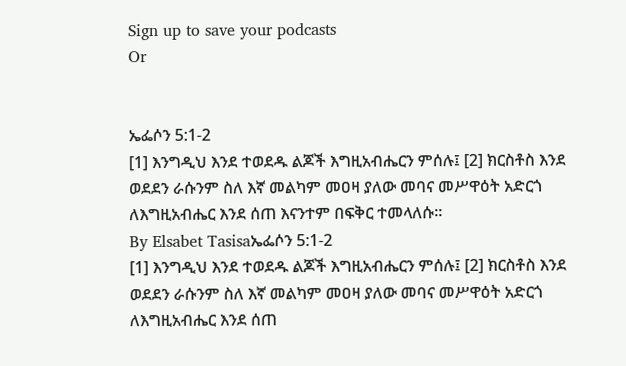Sign up to save your podcasts
Or


ኤፌሶን 5:1-2
[1] እንግዲህ እንደ ተወደዱ ልጆች እግዚአብሔርን ምሰሉ፤ [2] ክርስቶስ እንደ ወደደን ራሱንም ስለ እኛ መልካም መዐዛ ያለው መባና መሥዋዕት አድርጎ ለእግዚአብሔር እንደ ሰጠ እናንተም በፍቅር ተመላለሱ።
By Elsabet Tasisaኤፌሶን 5:1-2
[1] እንግዲህ እንደ ተወደዱ ልጆች እግዚአብሔርን ምሰሉ፤ [2] ክርስቶስ እንደ ወደደን ራሱንም ስለ እኛ መልካም መዐዛ ያለው መባና መሥዋዕት አድርጎ ለእግዚአብሔር እንደ ሰጠ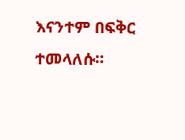እናንተም በፍቅር ተመላለሱ።